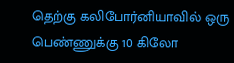தெற்கு கலிபோர்னியாவில் ஒரு பெண்ணுக்கு 10 கிலோ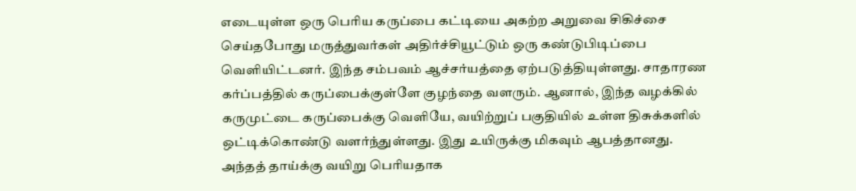எடையுள்ள ஒரு பெரிய கருப்பை கட்டியை அகற்ற அறுவை சிகிச்சை செய்தபோது மருத்துவர்கள் அதிர்ச்சியூட்டும் ஒரு கண்டுபிடிப்பை வெளியிட்டனர். இந்த சம்பவம் ஆச்சர்யத்தை ஏற்படுத்தியுள்ளது. சாதாரண கர்ப்பத்தில் கருப்பைக்குள்ளே குழந்தை வளரும். ஆனால், இந்த வழக்கில் கருமுட்டை கருப்பைக்கு வெளியே, வயிற்றுப் பகுதியில் உள்ள திசுக்களில் ஒட்டிக்கொண்டு வளர்ந்துள்ளது. இது உயிருக்கு மிகவும் ஆபத்தானது. அந்தத் தாய்க்கு வயிறு பெரியதாக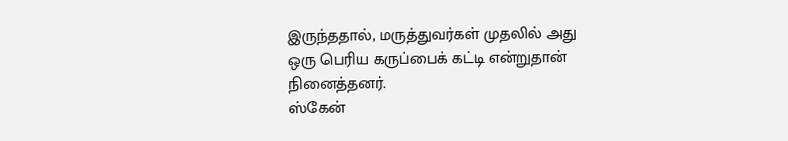இருந்ததால், மருத்துவர்கள் முதலில் அது ஒரு பெரிய கருப்பைக் கட்டி என்றுதான் நினைத்தனர்.
ஸ்கேன்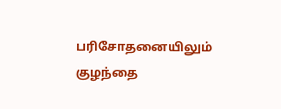பரிசோதனையிலும் குழந்தை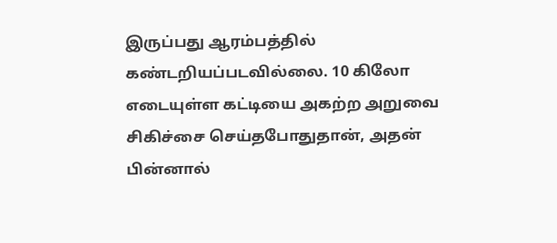இருப்பது ஆரம்பத்தில் கண்டறியப்படவில்லை. 10 கிலோ எடையுள்ள கட்டியை அகற்ற அறுவை சிகிச்சை செய்தபோதுதான், அதன் பின்னால்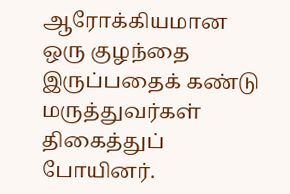ஆரோக்கியமான ஒரு குழந்தை இருப்பதைக் கண்டு மருத்துவர்கள் திகைத்துப் போயினர்.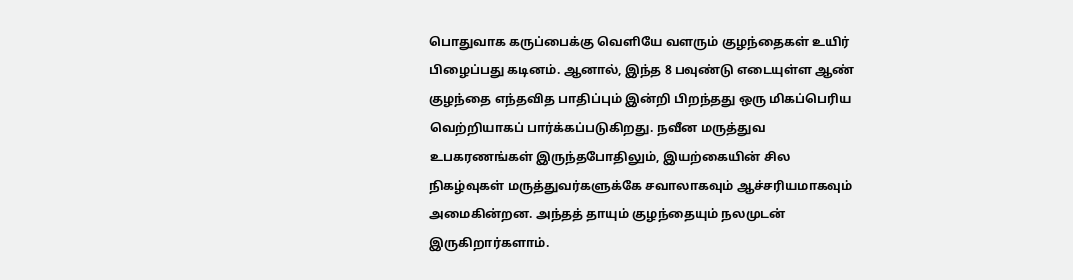பொதுவாக கருப்பைக்கு வெளியே வளரும் குழந்தைகள் உயிர் பிழைப்பது கடினம். ஆனால், இந்த 8 பவுண்டு எடையுள்ள ஆண் குழந்தை எந்தவித பாதிப்பும் இன்றி பிறந்தது ஒரு மிகப்பெரிய வெற்றியாகப் பார்க்கப்படுகிறது. நவீன மருத்துவ உபகரணங்கள் இருந்தபோதிலும், இயற்கையின் சில நிகழ்வுகள் மருத்துவர்களுக்கே சவாலாகவும் ஆச்சரியமாகவும் அமைகின்றன. அந்தத் தாயும் குழந்தையும் நலமுடன் இருகிறார்களாம்.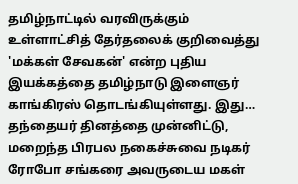தமிழ்நாட்டில் வரவிருக்கும் உள்ளாட்சித் தேர்தலைக் குறிவைத்து 'மக்கள் சேவகன்' என்ற புதிய இயக்கத்தை தமிழ்நாடு இளைஞர் காங்கிரஸ் தொடங்கியுள்ளது. இது…
தந்தையர் தினத்தை முன்னிட்டு, மறைந்த பிரபல நகைச்சுவை நடிகர் ரோபோ சங்கரை அவருடைய மகள்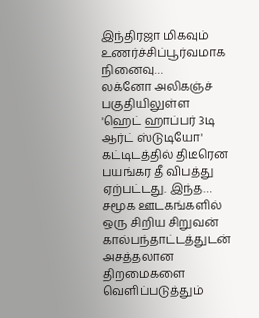இந்திரஜா மிகவும் உணர்ச்சிப்பூர்வமாக நினைவு…
லக்னோ அலிகஞ்ச் பகுதியிலுள்ள 'ஹெட் ஹாப்பர் 3டி ஆர்ட் ஸ்டுடியோ' கட்டிடத்தில் திடீரென பயங்கர தீ விபத்து ஏற்பட்டது. இந்த…
சமூக ஊடகங்களில் ஒரு சிறிய சிறுவன் கால்பந்தாட்டத்துடன் அசத்தலான திறமைகளை வெளிப்படுத்தும்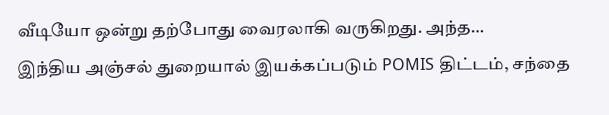வீடியோ ஒன்று தற்போது வைரலாகி வருகிறது. அந்த…
இந்திய அஞ்சல் துறையால் இயக்கப்படும் POMIS திட்டம், சந்தை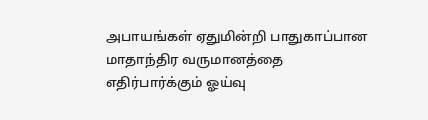அபாயங்கள் ஏதுமின்றி பாதுகாப்பான மாதாந்திர வருமானத்தை எதிர்பார்க்கும் ஓய்வு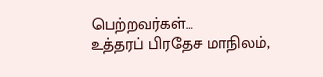பெற்றவர்கள்…
உத்தரப் பிரதேச மாநிலம்,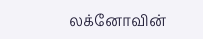லக்னோவின்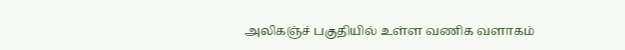அலிகஞ்ச் பகுதியில் உள்ள வணிக வளாகம்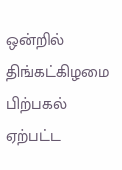ஒன்றில் திங்கட்கிழமை பிற்பகல் ஏற்பட்ட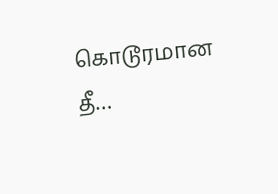கொடூரமான தீ…